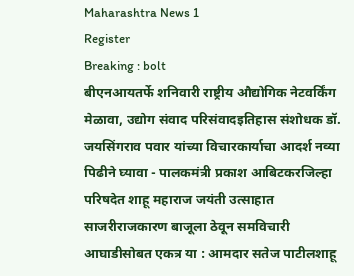Maharashtra News 1
Register
Breaking : bolt
बीएनआयतर्फे शनिवारी राष्ट्रीय औद्योगिक नेटवर्किंग मेळावा, उद्योग संवाद परिसंवादइतिहास संशोधक डॉ. जयसिंगराव पवार यांच्या विचारकार्याचा आदर्श नव्या पिढीने घ्यावा - पालकमंत्री प्रकाश आबिटकरजिल्हा परिषदेत शाहू महाराज जयंती उत्साहात साजरीराजकारण बाजूला ठेवून समविचारी आघाडीसोबत एकत्र या : आमदार सतेज पाटीलशाहू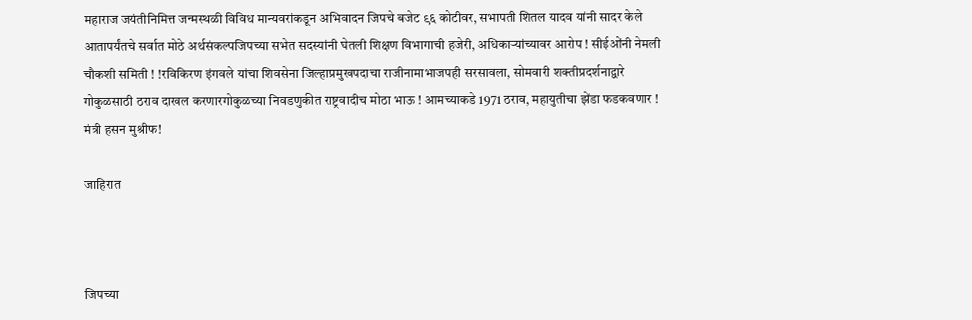महाराज जयंतीनिमित्त जन्मस्थळी विविध मान्यवरांकडून अभिवादन जिपचे बजेट ९६ कोटीवर, सभापती शितल यादव यांनी सादर केले आतापर्यंतचे सर्वात मोठे अर्थसंकल्पजिपच्या सभेत सदस्यांनी घेतली शिक्षण विभागाची हजेरी, अधिकाऱ्यांच्यावर आरोप ! सीईओंनी नेमली चौकशी समिती ! !रविकिरण इंगवले यांचा शिवसेना जिल्हाप्रमुखपदाचा राजीनामाभाजपही सरसावला, सोमवारी शक्तीप्रदर्शनाद्वारे गोकुळसाठी ठराव दाखल करणारगोकुळच्या निवडणुकीत राष्ट्रवादीच मोठा भाऊ ! आमच्याकडे 1971 ठराव, महायुतीचा झेंडा फडकवणार ! मंत्री हसन मुश्रीफ!

जाहिरात



जिपच्या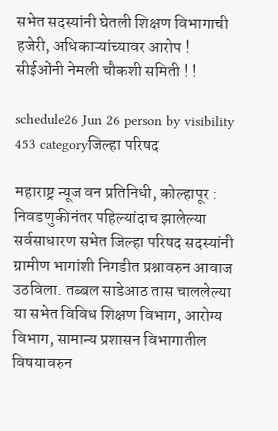सभेत सदस्यांनी घेतली शिक्षण विभागाची हजेरी, अधिकाऱ्यांच्यावर आरोप ! सीईओंनी नेमली चौकशी समिती ! !

schedule26 Jun 26 person by visibility 453 categoryजिल्हा परिषद

महाराष्ट्र न्यूज वन प्रतिनिधी, कोल्हापूर : निवडणुकीनंतर पहिल्यांदाच झालेल्या सर्वसाधारण सभेत जिल्हा परिषद सदस्यांनी ग्रामीण भागांशी निगडीत प्रश्नावरुन आवाज उठविला. तब्बल साडेआठ तास चाललेल्या या सभेत विविध शिक्षण विभाग, आरोग्य विभाग, सामान्य प्रशासन विभागातील  विषयावरुन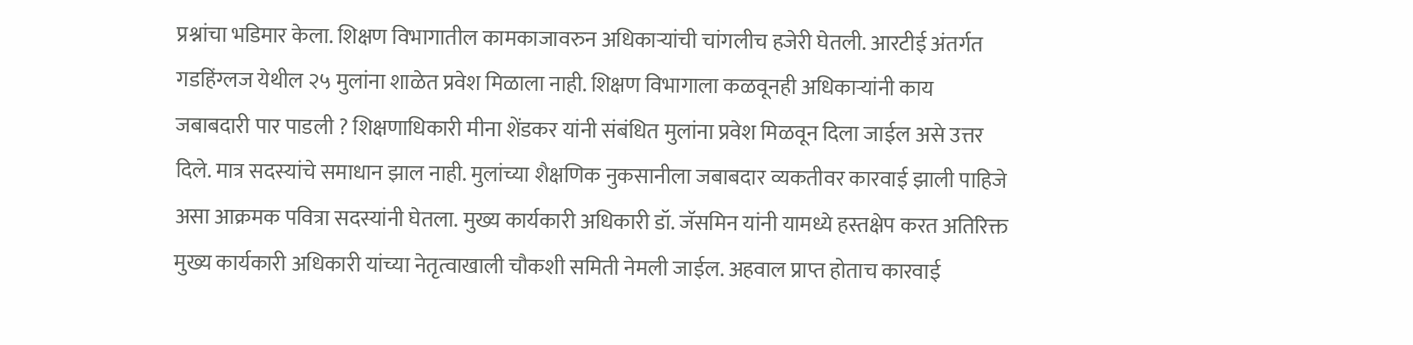प्रश्नांचा भडिमार केला. शिक्षण विभागातील कामकाजावरुन अधिकाऱ्यांची चांगलीच हजेरी घेतली. आरटीई अंतर्गत गडहिंग्लज येथील २५ मुलांना शाळेत प्रवेश मिळाला नाही. शिक्षण विभागाला कळवूनही अधिकाऱ्यांनी काय जबाबदारी पार पाडली ? शिक्षणाधिकारी मीना शेंडकर यांनी संबंधित मुलांना प्रवेश मिळवून दिला जाईल असे उत्तर दिले. मात्र सदस्यांचे समाधान झाल नाही. मुलांच्या शैक्षणिक नुकसानीला जबाबदार व्यकतीवर कारवाई झाली पाहिजे असा आक्रमक पवित्रा सदस्यांनी घेतला. मुख्य कार्यकारी अधिकारी डॉ. जॅसमिन यांनी यामध्ये हस्तक्षेप करत अतिरिक्त मुख्य कार्यकारी अधिकारी यांच्या नेतृत्वाखाली चौकशी समिती नेमली जाईल. अहवाल प्राप्त होताच कारवाई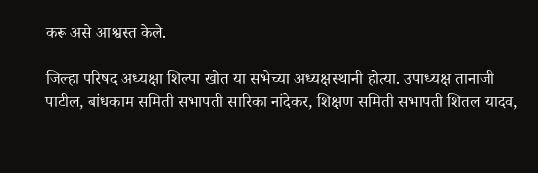करू असे आश्वस्त केले.

जिल्हा परिषद अध्यक्षा शिल्पा खोत या सभेच्या अध्यक्षस्थानी होत्या. उपाध्यक्ष तानाजी पाटील, बांधकाम समिती सभापती सारिका नांदेकर, शिक्षण समिती सभापती शितल यादव,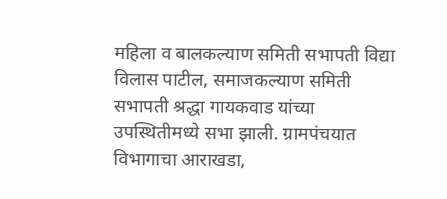महिला व बालकल्याण समिती सभापती विद्या विलास पाटील, समाजकल्याण समिती सभापती श्रद्धा गायकवाड यांच्या उपस्थितीमध्ये सभा झाली. ग्रामपंचयात विभागाचा आराखडा,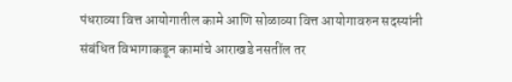पंधराव्या वित्त आयोगातील कामे आणि सोळाव्या वित्त आयोगावरुन सदस्यांनी संबंधित विभागाकडून कामांचे आराखडे नसतींल तर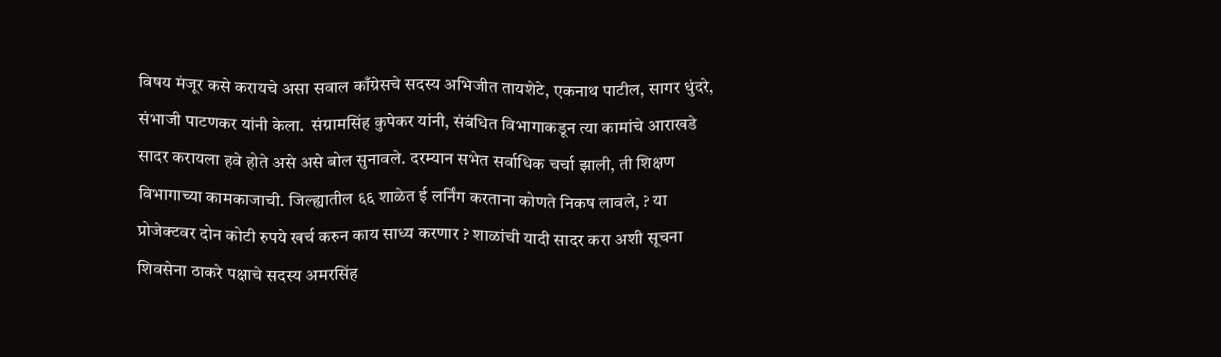विषय मंजूर कसे करायचे असा सवाल काँग्रेसचे सदस्य अभिजीत तायशेटे, एकनाथ पाटील, सागर धुंदरे, संभाजी पाटणकर यांनी केला.  संग्रामसिंह कुपेकर यांनी, संबंधित विभागाकडून त्या कामांचे आराखडे सादर करायला हवे होते असे असे बोल सुनावले. दरम्यान सभेत सर्वाधिक चर्चा झाली, ती शिक्षण विभागाच्या कामकाजाची. जिल्ह्यातील ६६ शाळेत ई लर्निंग करताना कोणते निकष लावले, ? या प्रोजेक्टवर दोन कोटी रुपये खर्च करुन काय साध्य करणार ? शाळांची यादी सादर करा अशी सूचना शिवसेना ठाकरे पक्षाचे सदस्य अमरसिंह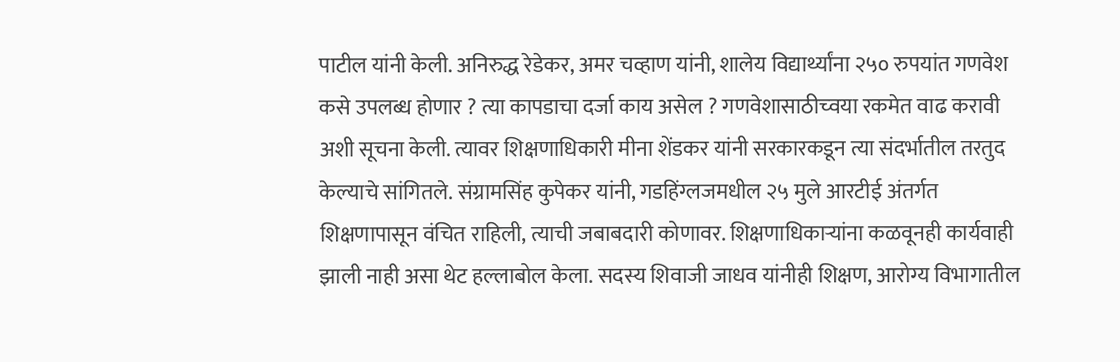पाटील यांनी केली. अनिरुद्ध रेडेकर, अमर चव्हाण यांनी, शालेय विद्यार्थ्यांना २५० रुपयांत गणवेश कसे उपलब्ध होणार ? त्या कापडाचा दर्जा काय असेल ? गणवेशासाठीच्वया रकमेत वाढ करावी अशी सूचना केली. त्यावर शिक्षणाधिकारी मीना शेंडकर यांनी सरकारकडून त्या संदर्भातील तरतुद केल्याचे सांगितले. संग्रामसिंह कुपेकर यांनी, गडहिंग्लजमधील २५ मुले आरटीई अंतर्गत शिक्षणापासून वंचित राहिली, त्याची जबाबदारी कोणावर. शिक्षणाधिकाऱ्यांना कळवूनही कार्यवाही झाली नाही असा थेट हल्लाबोल केला. सदस्य शिवाजी जाधव यांनीही शिक्षण, आरोग्य विभागातील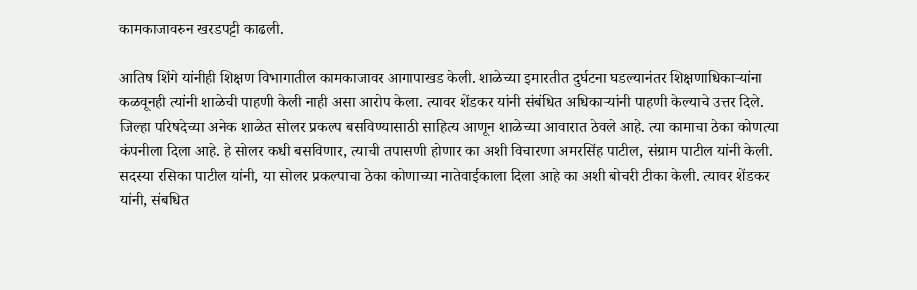कामकाजावरुन खरडपट्टी काढली.

आतिष शिंगे यांनीही शिक्षण विभागातील कामकाजावर आगापाखड केली. शाळेच्या इमारतीत दुर्घटना घडल्यानंतर शिक्षणाधिकाऱ्यांना कळवूनही त्यांनी शाळेची पाहणी केली नाही असा आरोप केला. त्यावर शेंडकर यांनी संबंधित अधिकाऱ्यांनी पाहणी केल्याचे उत्तर दिले. जिल्हा परिषदेच्या अनेक शाळेत सोलर प्रकल्प बसविण्यासाठी साहित्य आणून शाळेच्या आवारात ठेवले आहे. त्या कामाचा ठेका कोणत्या कंपनीला दिला आहे. हे सोलर कधी बसविणार, त्याची तपासणी होणार का अशी विचारणा अमरसिंह पाटील, संग्राम पाटील यांनी केली. सदस्या रसिका पाटील यांनी, या सोलर प्रकल्पाचा ठेका कोणाच्या नातेवाईकाला दिला आहे का अशी बोचरी टीका केली. त्यावर शेंडकर यांनी, संबधित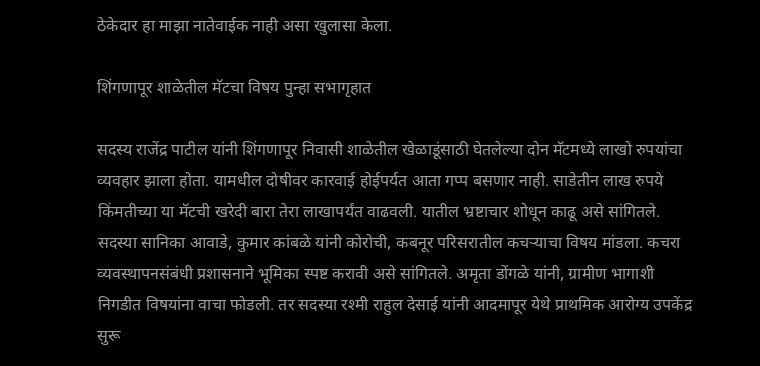ठेकेदार हा माझा नातेवाईक नाही असा खुलासा केला.

शिंगणापूर शाळेतील मॅटचा विषय पुन्हा सभागृहात

सदस्य राजेंद्र पाटील यांनी शिंगणापूर निवासी शाळेतील खेळाडूंसाठी घेतलेल्या दोन मॅटमध्ये लाखो रुपयांचा व्यवहार झाला होता. यामधील दोषीवर कारवाई होईपर्यत आता गप्प बसणार नाही. साडेतीन लाख रुपये किंमतीच्या या मॅटची खरेदी बारा तेरा लाखापर्यंत वाढवली. यातील भ्रष्टाचार शोधून काढू असे सांगितले. सदस्या सानिका आवाडे, कुमार कांबळे यांनी कोरोची, कबनूर परिसरातील कचऱ्याचा विषय मांडला. कचरा व्यवस्थापनसंबंधी प्रशासनाने भूमिका स्पष्ट करावी असे सांगितले. अमृता डोंगळे यांनी, ग्रामीण भागाशी निगडीत विषयांना वाचा फोडली. तर सदस्या रश्मी राहुल देसाई यांनी आदमापूर येथे प्राथमिक आरोग्य उपकेंद्र सुरू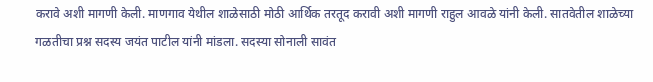करावे अशी मागणी केली. माणगाव येथील शाळेसाठी मोठी आर्थिक तरतूद करावी अशी मागणी राहुल आवळे यांनी केली. सातवेतील शाळेच्या गळतीचा प्रश्न सदस्य जयंत पाटील यांनी मांडला. सदस्या सोनाली सावंत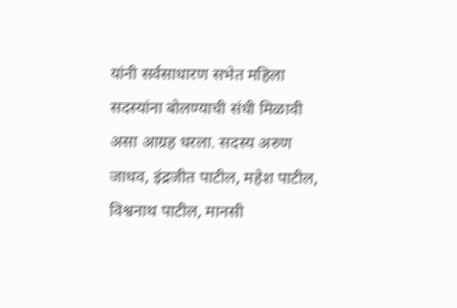यांनी सर्वसाधारण सभेत महिला सदस्यांना बोलण्याची संधी मिळावी असा आग्रह धरला. सदस्य अरुण जाधव, इंद्रजीत पाटील, महेश पाटील, विश्वनाथ पाटील, मानसी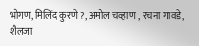भोगण, मिलिंद कुरणे ?, अमोल चव्हाण , रचना गावडे, शैलजा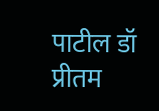पाटील डॉ प्रीतम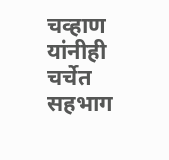चव्हाण यांनीही चर्चेत सहभाग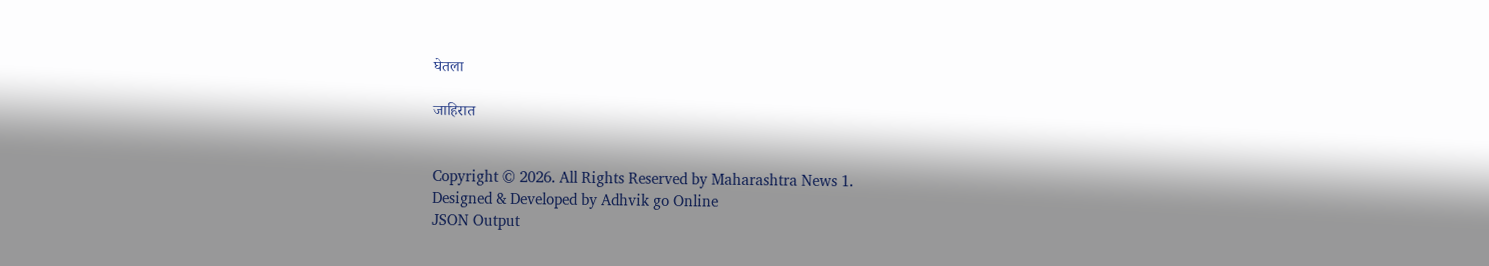घेतला

जाहिरात


Copyright © 2026. All Rights Reserved by Maharashtra News 1.
Designed & Developed by Adhvik go Online
JSON Output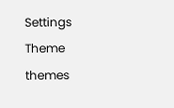Settings
Theme
themes